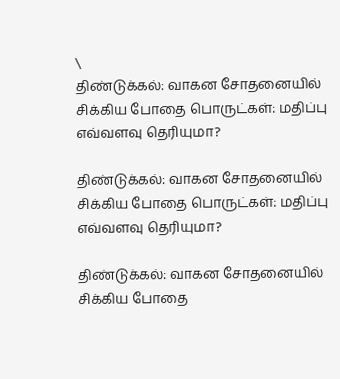\
திண்டுக்கல்: வாகன சோதனையில் சிக்கிய போதை பொருட்கள்: மதிப்பு எவ்வளவு தெரியுமா?

திண்டுக்கல்: வாகன சோதனையில் சிக்கிய போதை பொருட்கள்: மதிப்பு எவ்வளவு தெரியுமா?

திண்டுக்கல்: வாகன சோதனையில் சிக்கிய போதை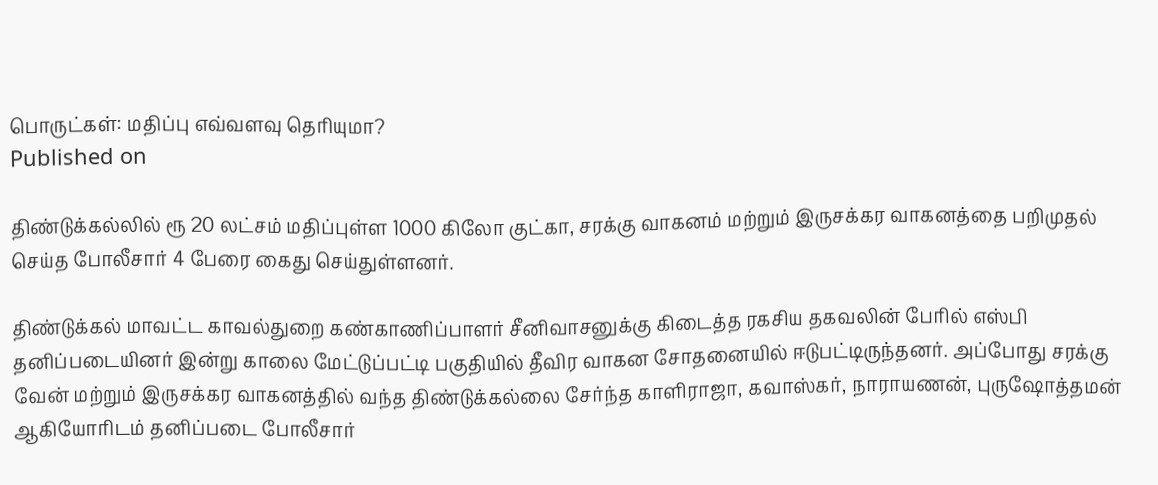பொருட்கள்: மதிப்பு எவ்வளவு தெரியுமா?
Published on

திண்டுக்கல்லில் ரூ 20 லட்சம் மதிப்புள்ள 1000 கிலோ குட்கா, சரக்கு வாகனம் மற்றும் இருசக்கர வாகனத்தை பறிமுதல் செய்த போலீசார் 4 பேரை கைது செய்துள்ளனர்.

திண்டுக்கல் மாவட்ட காவல்துறை கண்காணிப்பாளர் சீனிவாசனுக்கு கிடைத்த ரகசிய தகவலின் பேரில் எஸ்பி தனிப்படையினர் இன்று காலை மேட்டுப்பட்டி பகுதியில் தீவிர வாகன சோதனையில் ஈடுபட்டிருந்தனர். அப்போது சரக்கு வேன் மற்றும் இருசக்கர வாகனத்தில் வந்த திண்டுக்கல்லை சேர்ந்த காளிராஜா, கவாஸ்கர், நாராயணன், புருஷோத்தமன் ஆகியோரிடம் தனிப்படை போலீசார்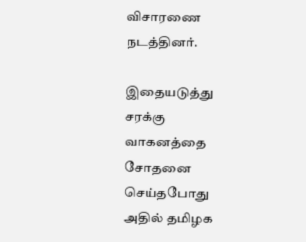விசாரணை நடத்தினர்.

இதையடுத்து சரக்கு வாகனத்தை சோதனை செய்தபோது அதில் தமிழக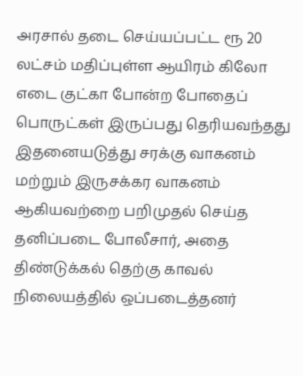அரசால் தடை செய்யப்பட்ட ரூ 20 லட்சம் மதிப்புள்ள ஆயிரம் கிலோ எடை குட்கா போன்ற போதைப் பொருட்கள் இருப்பது தெரியவந்தது இதனையடுத்து சரக்கு வாகனம் மற்றும் இருசக்கர வாகனம் ஆகியவற்றை பறிமுதல் செய்த தனிப்படை போலீசார், அதை திண்டுக்கல் தெற்கு காவல் நிலையத்தில் ஒப்படைத்தனர்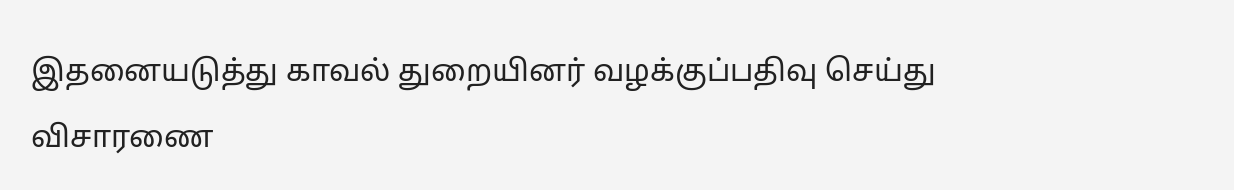இதனையடுத்து காவல் துறையினர் வழக்குப்பதிவு செய்து விசாரணை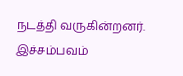நடத்தி வருகின்றனர். இச்சம்பவம்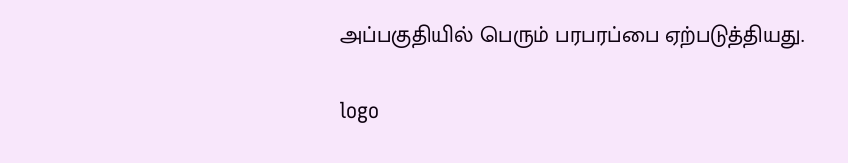அப்பகுதியில் பெரும் பரபரப்பை ஏற்படுத்தியது.

logo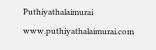Puthiyathalaimurai
www.puthiyathalaimurai.com